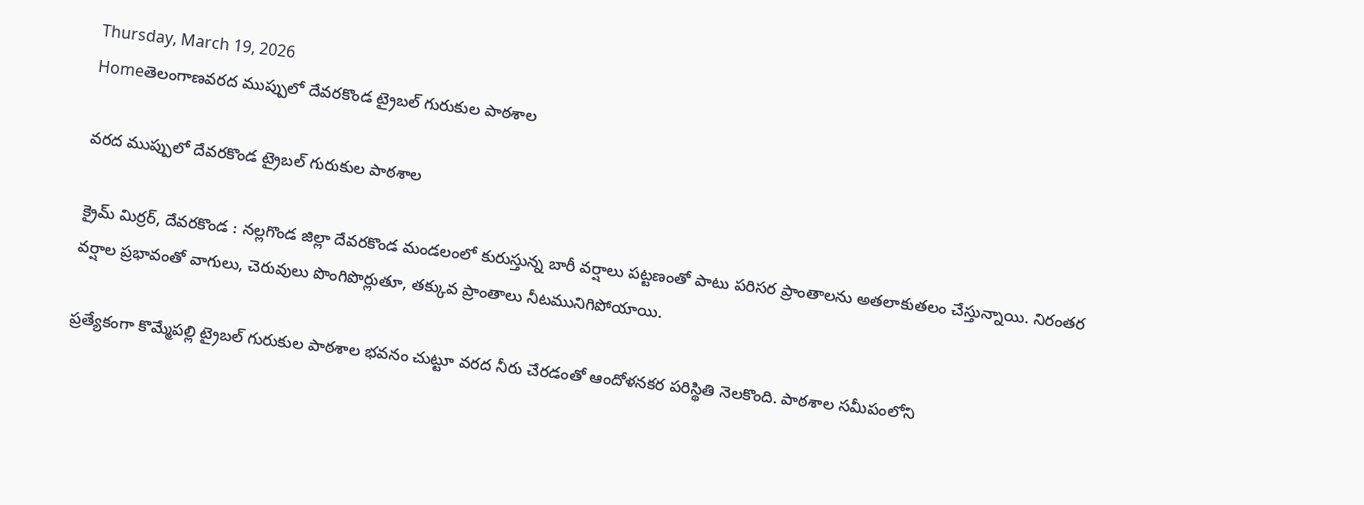Thursday, March 19, 2026
Homeతెలంగాణవరద ముప్పులో దేవరకొండ ట్రైబల్ గురుకుల పాఠశాల

వరద ముప్పులో దేవరకొండ ట్రైబల్ గురుకుల పాఠశాల

క్రైమ్ మిర్రర్, దేవరకొండ : నల్లగొండ జిల్లా దేవరకొండ మండలంలో కురుస్తున్న బారీ వర్షాలు పట్టణంతో పాటు పరిసర ప్రాంతాలను అతలాకుతలం చేస్తున్నాయి. నిరంతర వర్షాల ప్రభావంతో వాగులు, చెరువులు పొంగిపొర్లుతూ, తక్కువ ప్రాంతాలు నీటమునిగిపోయాయి.

ప్రత్యేకంగా కొమ్మేపల్లి ట్రైబల్ గురుకుల పాఠశాల భవనం చుట్టూ వరద నీరు చేరడంతో ఆందోళనకర పరిస్థితి నెలకొంది. పాఠశాల సమీపంలోని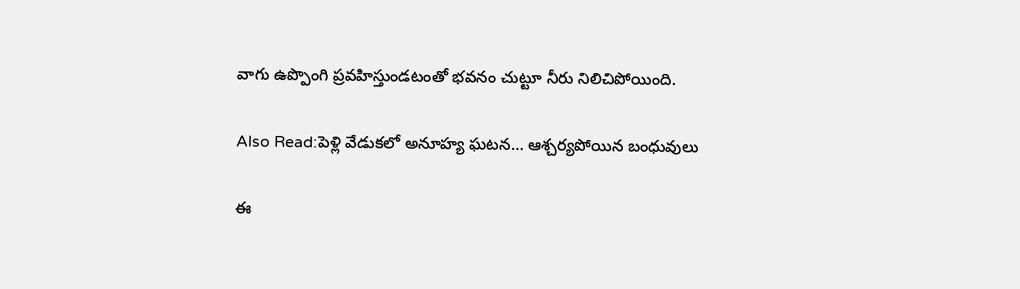వాగు ఉప్పొంగి ప్రవహిస్తుండటంతో భవనం చుట్టూ నీరు నిలిచిపోయింది.

Also Read:పెళ్లి వేడుకలో అనూహ్య ఘటన… ఆశ్చర్యపోయిన బంధువులు

ఈ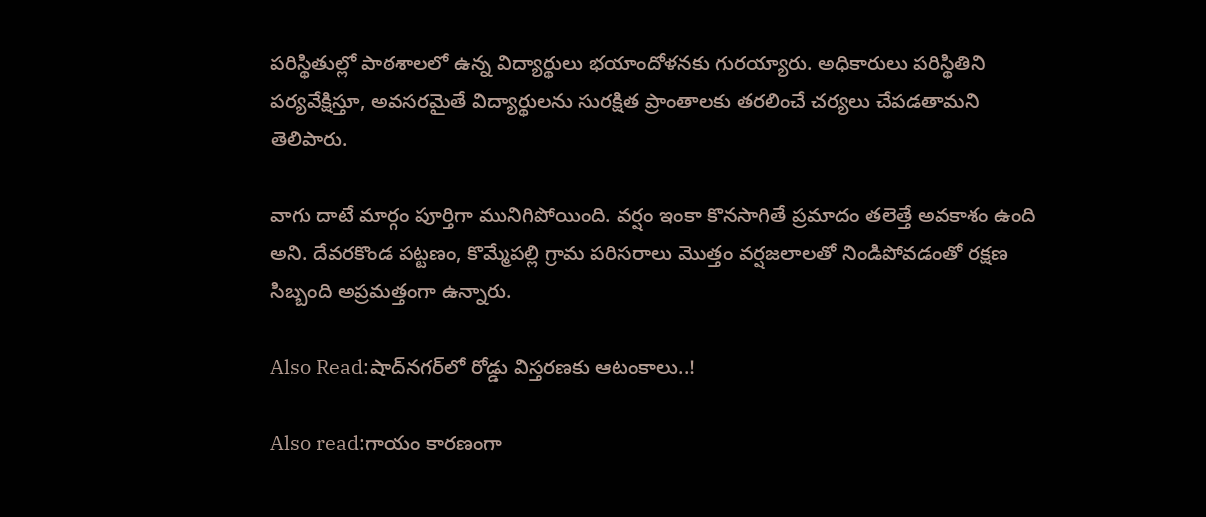పరిస్థితుల్లో పాఠశాలలో ఉన్న విద్యార్థులు భయాందోళనకు గురయ్యారు. అధికారులు పరిస్థితిని పర్యవేక్షిస్తూ, అవసరమైతే విద్యార్థులను సురక్షిత ప్రాంతాలకు తరలించే చర్యలు చేపడతామని తెలిపారు.

వాగు దాటే మార్గం పూర్తిగా మునిగిపోయింది. వర్షం ఇంకా కొనసాగితే ప్రమాదం తలెత్తే అవకాశం ఉంది అని. దేవరకొండ పట్టణం, కొమ్మేపల్లి గ్రామ పరిసరాలు మొత్తం వర్షజలాలతో నిండిపోవడంతో రక్షణ సిబ్బంది అప్రమత్తంగా ఉన్నారు.

Also Read:షాద్‌నగర్‌లో రోడ్డు విస్తరణకు ఆటంకాలు..!

Also read:గాయం కారణంగా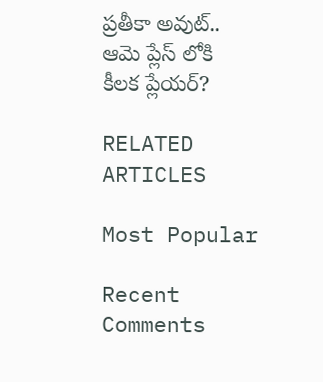ప్రతీకా అవుట్.. ఆమె ప్లేస్ లోకి కీలక ప్లేయర్?

RELATED ARTICLES

Most Popular

Recent Comments